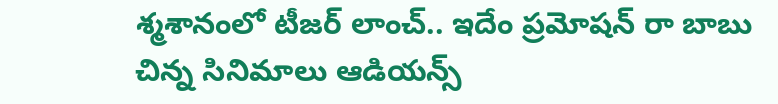శ్మశానంలో టీజర్ లాంచ్.. ఇదేం ప్రమోషన్ రా బాబు
చిన్న సినిమాలు ఆడియన్స్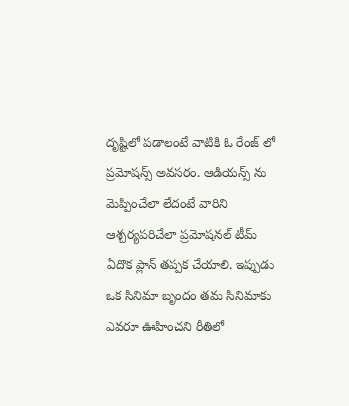దృష్టిలో పడాలంటే వాటికి ఓ రేంజ్ లో ప్రమోషన్స్ అవసరం. ఆడియన్స్ ను మెప్పించేలా లేదంటే వారిని ఆశ్చర్యపరిచేలా ప్రమోషనల్ టీమ్ ఏదొక ప్లాన్ తప్పక చేయాలి. ఇప్పుడు ఒక సినిమా బృందం తమ సినిమాకు ఎవరూ ఊహించని రీతిలో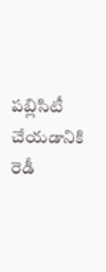పబ్లిసిటీ చేయడానికి రెడీ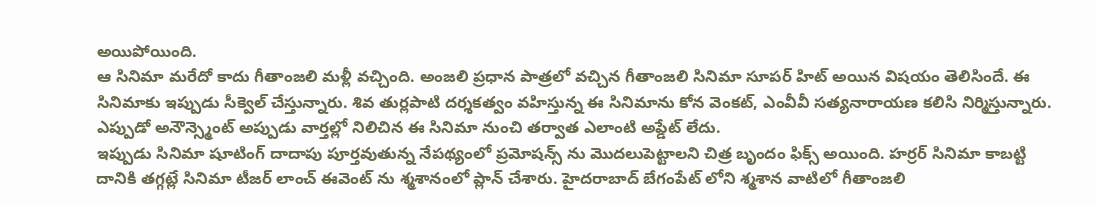అయిపోయింది.
ఆ సినిమా మరేదో కాదు గీతాంజలి మళ్లీ వచ్చింది. అంజలి ప్రధాన పాత్రలో వచ్చిన గీతాంజలి సినిమా సూపర్ హిట్ అయిన విషయం తెలిసిందే. ఈ సినిమాకు ఇప్పుడు సీక్వెల్ చేస్తున్నారు. శివ తుర్లపాటి దర్శకత్వం వహిస్తున్న ఈ సినిమాను కోన వెంకట్, ఎంవీవీ సత్యనారాయణ కలిసి నిర్మిస్తున్నారు. ఎప్పుడో అనౌన్స్మెంట్ అప్పుడు వార్తల్లో నిలిచిన ఈ సినిమా నుంచి తర్వాత ఎలాంటి అప్డేట్ లేదు.
ఇప్పుడు సినిమా షూటింగ్ దాదాపు పూర్తవుతున్న నేపథ్యంలో ప్రమోషన్స్ ను మొదలుపెట్టాలని చిత్ర బృందం ఫిక్స్ అయింది. హర్రర్ సినిమా కాబట్టి దానికి తగ్గట్లే సినిమా టీజర్ లాంచ్ ఈవెంట్ ను శ్మశానంలో ప్లాన్ చేశారు. హైదరాబాద్ బేగంపేట్ లోని శ్మశాన వాటిలో గీతాంజలి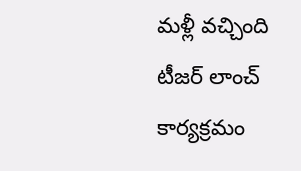మళ్లీ వచ్చింది టీజర్ లాంచ్ కార్యక్రమం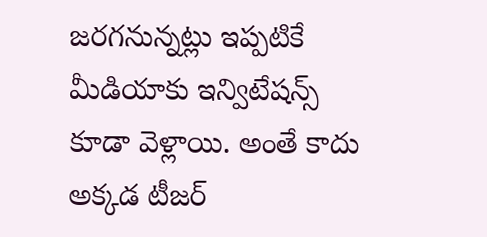జరగనున్నట్లు ఇప్పటికే మీడియాకు ఇన్విటేషన్స్ కూడా వెళ్లాయి. అంతే కాదు అక్కడ టీజర్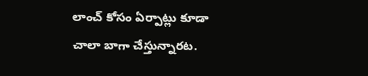లాంచ్ కోసం ఏర్పాట్లు కూడా చాలా బాగా చేస్తున్నారట.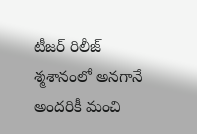టీజర్ రిలీజ్ శ్మశానంలో అనగానే అందరికీ మంచి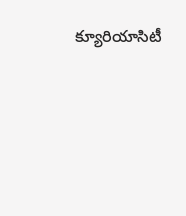క్యూరియాసిటీ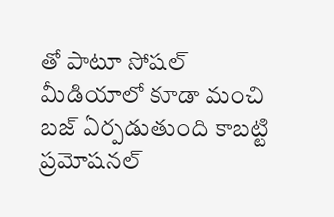తో పాటూ సోషల్ మీడియాలో కూడా మంచి బజ్ ఏర్పడుతుంది కాబట్టి ప్రమోషనల్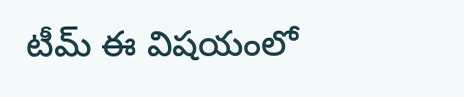టీమ్ ఈ విషయంలో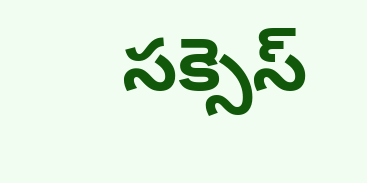సక్సెస్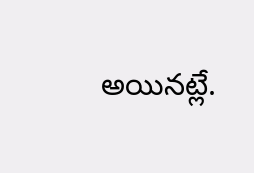అయినట్లే.